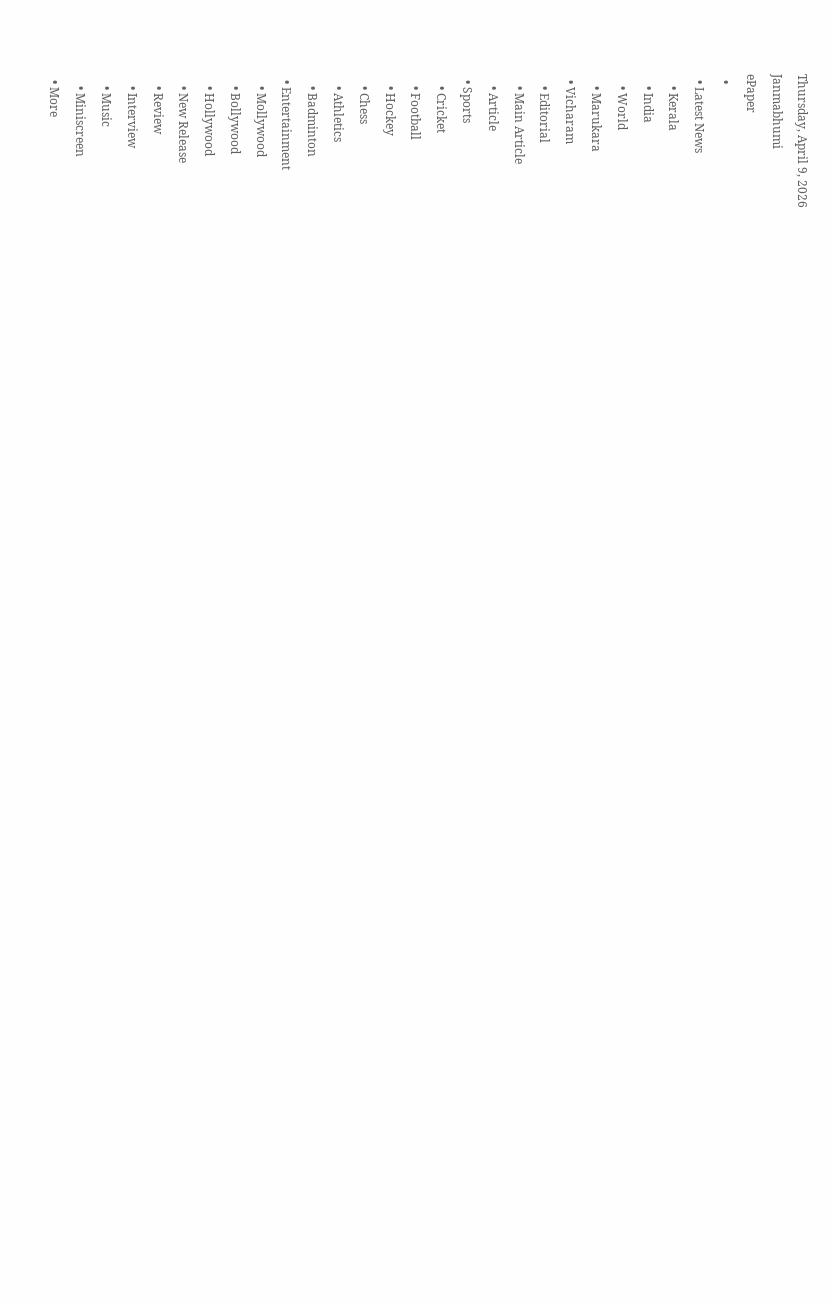Thursday, April 9, 2026
Janmabhumi
ePaper
  •
  • Latest News
    • Kerala
    • India
    • World
    • Marukara
  • Vicharam
    • Editorial
    • Main Article
    • Article
  • Sports
    • Cricket
    • Football
    • Hockey
    • Chess
    • Athletics
    • Badminton
  • Entertainment
    • Mollywood
    • Bollywood
    • Hollywood
    • New Release
    • Review
    • Interview
    • Music
    • Miniscreen
  • More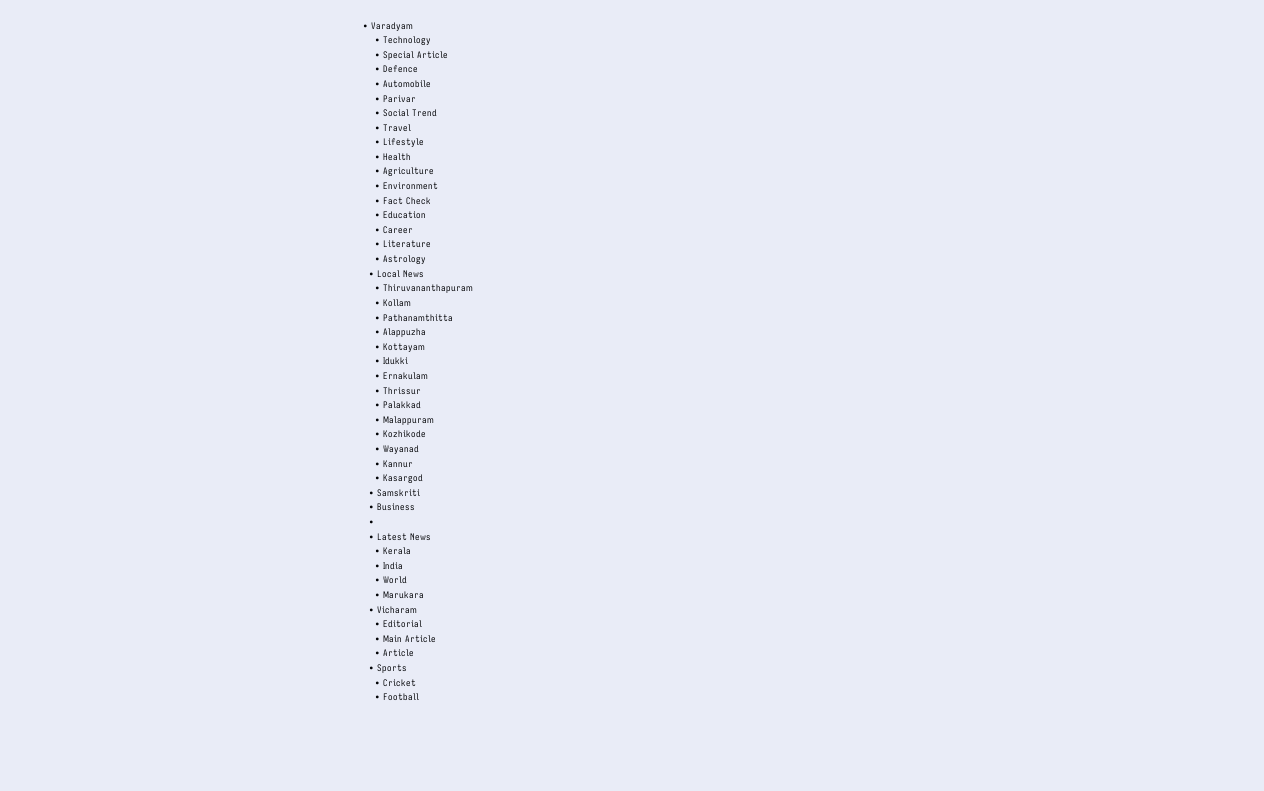• Varadyam
    • Technology
    • Special Article
    • Defence
    • Automobile
    • Parivar
    • Social Trend
    • Travel
    • Lifestyle
    • Health
    • Agriculture
    • Environment
    • Fact Check
    • Education
    • Career
    • Literature
    • Astrology
  • Local News
    • Thiruvananthapuram
    • Kollam
    • Pathanamthitta
    • Alappuzha
    • Kottayam
    • Idukki
    • Ernakulam
    • Thrissur
    • Palakkad
    • Malappuram
    • Kozhikode
    • Wayanad
    • Kannur
    • Kasargod
  • Samskriti
  • Business
  •
  • Latest News
    • Kerala
    • India
    • World
    • Marukara
  • Vicharam
    • Editorial
    • Main Article
    • Article
  • Sports
    • Cricket
    • Football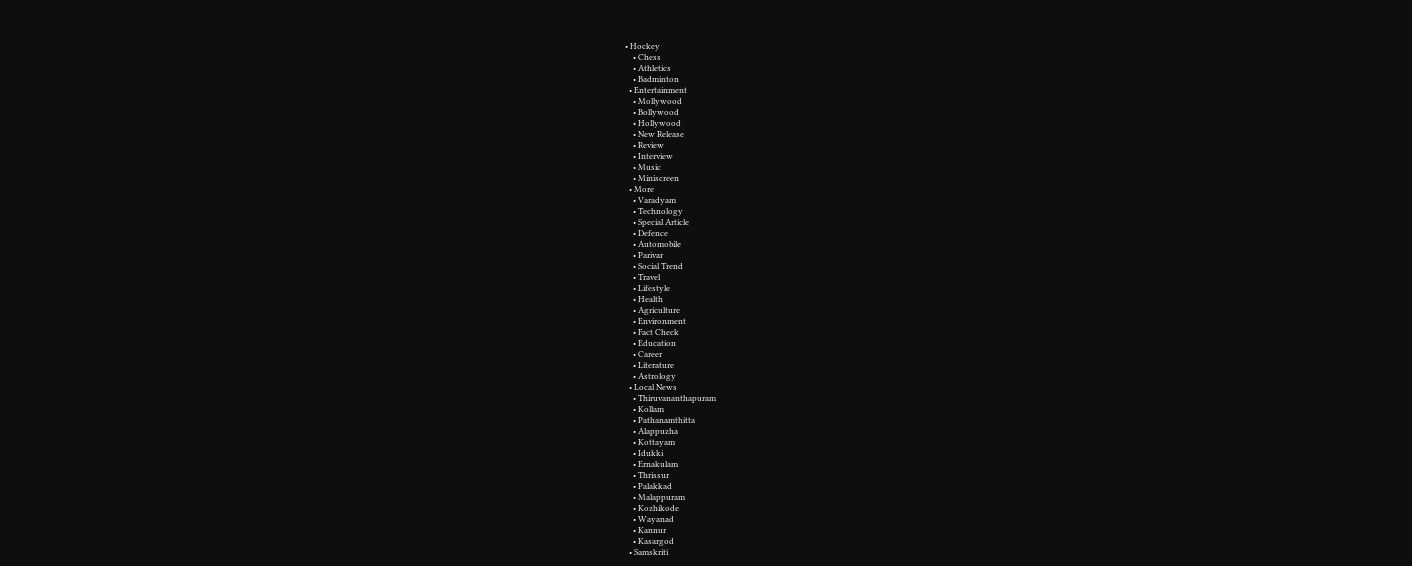• Hockey
    • Chess
    • Athletics
    • Badminton
  • Entertainment
    • Mollywood
    • Bollywood
    • Hollywood
    • New Release
    • Review
    • Interview
    • Music
    • Miniscreen
  • More
    • Varadyam
    • Technology
    • Special Article
    • Defence
    • Automobile
    • Parivar
    • Social Trend
    • Travel
    • Lifestyle
    • Health
    • Agriculture
    • Environment
    • Fact Check
    • Education
    • Career
    • Literature
    • Astrology
  • Local News
    • Thiruvananthapuram
    • Kollam
    • Pathanamthitta
    • Alappuzha
    • Kottayam
    • Idukki
    • Ernakulam
    • Thrissur
    • Palakkad
    • Malappuram
    • Kozhikode
    • Wayanad
    • Kannur
    • Kasargod
  • Samskriti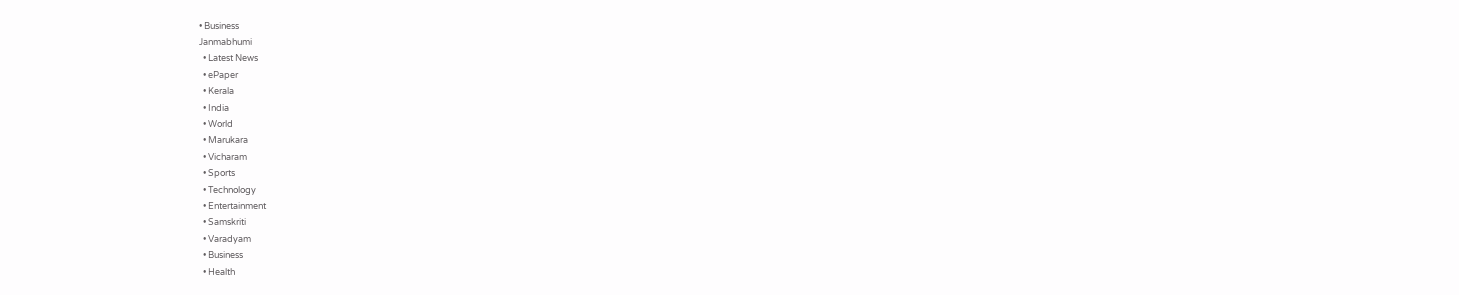• Business
Janmabhumi
  • Latest News
  • ePaper
  • Kerala
  • India
  • World
  • Marukara
  • Vicharam
  • Sports
  • Technology
  • Entertainment
  • Samskriti
  • Varadyam
  • Business
  • Health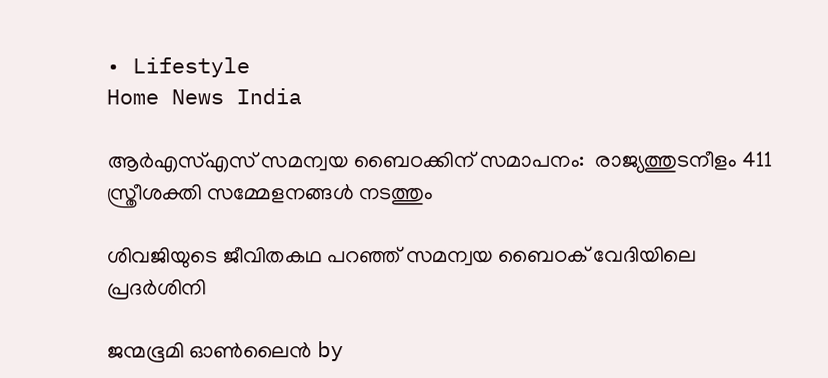• Lifestyle
Home News India

ആര്‍എസ്എസ് സമന്വയ ബൈഠക്കിന് സമാപനം:  രാജ്യത്തുടനീളം 411 സ്ത്രീശക്തി സമ്മേളനങ്ങള്‍ നടത്തും

ശിവജിയുടെ ജീവിതകഥ പറഞ്ഞ് സമന്വയ ബൈഠക് വേദിയിലെ പ്രദര്‍ശിനി

ജന്മഭൂമി ഓണ്‍ലൈന്‍ by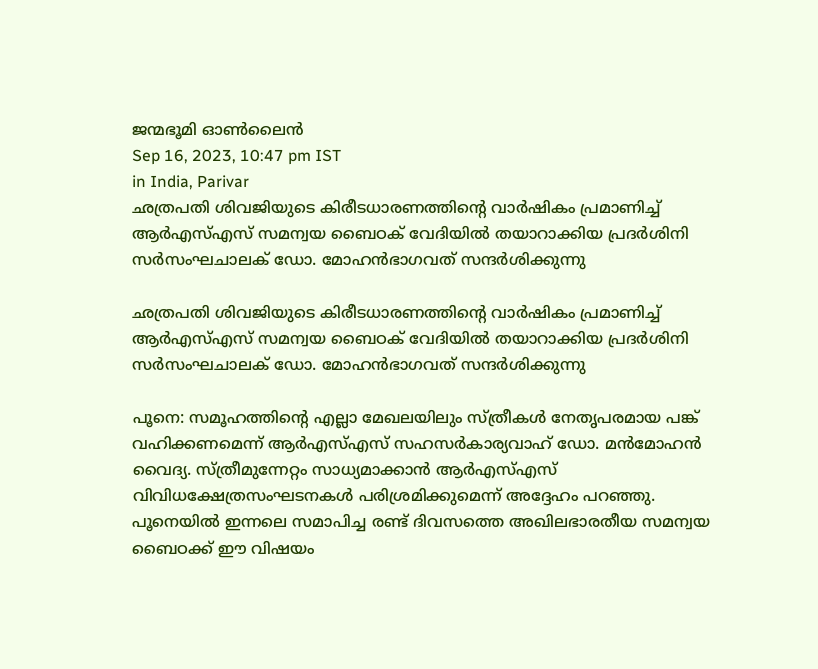ജന്മഭൂമി ഓണ്‍ലൈന്‍
Sep 16, 2023, 10:47 pm IST
in India, Parivar
ഛത്രപതി ശിവജിയുടെ കിരീടധാരണത്തിന്റെ വാര്‍ഷികം പ്രമാണിച്ച് ആര്‍എസ്എസ് സമന്വയ ബൈഠക് വേദിയില്‍ തയാറാക്കിയ പ്രദര്‍ശിനി സര്‍സംഘചാലക് ഡോ. മോഹന്‍ഭാഗവത് സന്ദര്‍ശിക്കുന്നു

ഛത്രപതി ശിവജിയുടെ കിരീടധാരണത്തിന്റെ വാര്‍ഷികം പ്രമാണിച്ച് ആര്‍എസ്എസ് സമന്വയ ബൈഠക് വേദിയില്‍ തയാറാക്കിയ പ്രദര്‍ശിനി സര്‍സംഘചാലക് ഡോ. മോഹന്‍ഭാഗവത് സന്ദര്‍ശിക്കുന്നു

പൂനെ: സമൂഹത്തിന്റെ എല്ലാ മേഖലയിലും സ്ത്രീകള്‍ നേതൃപരമായ പങ്ക് വഹിക്കണമെന്ന് ആര്‍എസ്എസ് സഹസര്‍കാര്യവാഹ് ഡോ. മന്‍മോഹന്‍ വൈദ്യ. സ്ത്രീമുന്നേറ്റം സാധ്യമാക്കാന്‍ ആര്‍എസ്എസ് വിവിധക്ഷേത്രസംഘടനകള്‍ പരിശ്രമിക്കുമെന്ന് അദ്ദേഹം പറഞ്ഞു. പൂനെയില്‍ ഇന്നലെ സമാപിച്ച രണ്ട് ദിവസത്തെ അഖിലഭാരതീയ സമന്വയ ബൈഠക്ക് ഈ വിഷയം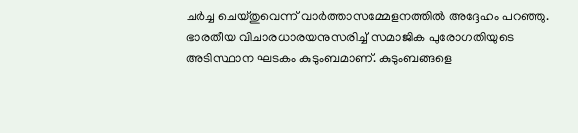ചര്‍ച്ച ചെയ്തുവെന്ന് വാര്‍ത്താസമ്മേളനത്തില്‍ അദ്ദേഹം പറഞ്ഞു.
ഭാരതീയ വിചാരധാരയനുസരിച്ച് സമാജിക പുരോഗതിയുടെ അടിസ്ഥാന ഘടകം കുടുംബമാണ്. കുടുംബങ്ങളെ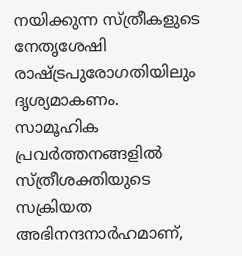നയിക്കുന്ന സ്ത്രീകളുടെ നേതൃശേഷി രാഷ്‌ട്രപുരോഗതിയിലും ദൃശ്യമാകണം. സാമൂഹിക പ്രവര്‍ത്തനങ്ങളില്‍ സ്ത്രീശക്തിയുടെ സക്രിയത അഭിനന്ദനാര്‍ഹമാണ്,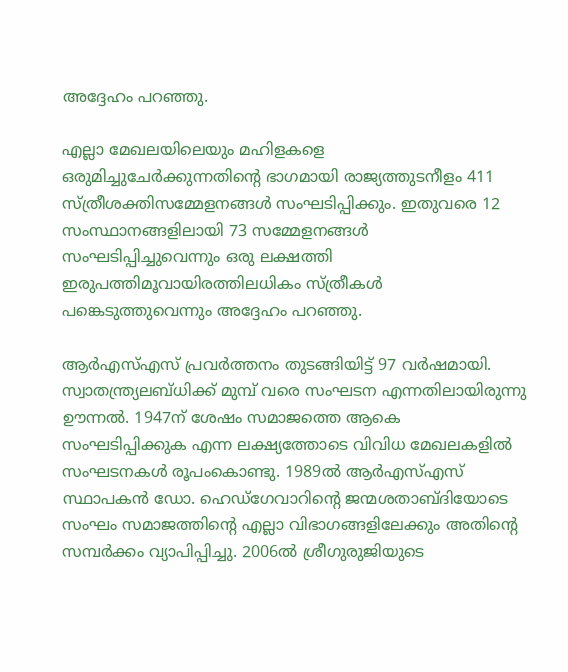അദ്ദേഹം പറഞ്ഞു.

എല്ലാ മേഖലയിലെയും മഹിളകളെ ഒരുമിച്ചുചേര്‍ക്കുന്നതിന്റെ ഭാഗമായി രാജ്യത്തുടനീളം 411 സ്ത്രീശക്തിസമ്മേളനങ്ങള്‍ സംഘടിപ്പിക്കും. ഇതുവരെ 12 സംസ്ഥാനങ്ങളിലായി 73 സമ്മേളനങ്ങള്‍ സംഘടിപ്പിച്ചുവെന്നും ഒരു ലക്ഷത്തി ഇരുപത്തിമൂവായിരത്തിലധികം സ്ത്രീകള്‍ പങ്കെടുത്തുവെന്നും അദ്ദേഹം പറഞ്ഞു.

ആര്‍എസ്എസ് പ്രവര്‍ത്തനം തുടങ്ങിയിട്ട് 97 വര്‍ഷമായി. സ്വാതന്ത്ര്യലബ്ധിക്ക് മുമ്പ് വരെ സംഘടന എന്നതിലായിരുന്നു ഊന്നല്‍. 1947ന് ശേഷം സമാജത്തെ ആകെ സംഘടിപ്പിക്കുക എന്ന ലക്ഷ്യത്തോടെ വിവിധ മേഖലകളില്‍ സംഘടനകള്‍ രൂപംകൊണ്ടു. 1989ല്‍ ആര്‍എസ്എസ് സ്ഥാപകന്‍ ഡോ. ഹെഡ്ഗേവാറിന്റെ ജന്മശതാബ്ദിയോടെ സംഘം സമാജത്തിന്റെ എല്ലാ വിഭാഗങ്ങളിലേക്കും അതിന്റെ സമ്പര്‍ക്കം വ്യാപിപ്പിച്ചു. 2006ല്‍ ശ്രീഗുരുജിയുടെ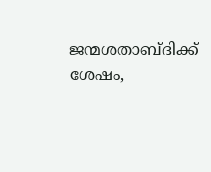ജന്മശതാബ്ദിക്ക് ശേഷം,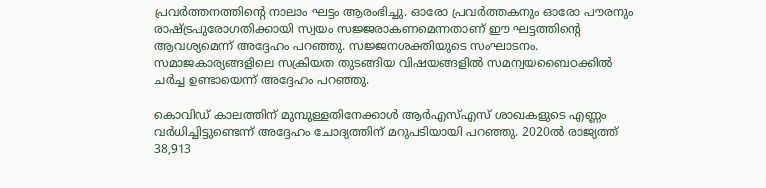പ്രവര്‍ത്തനത്തിന്റെ നാലാം ഘട്ടം ആരംഭിച്ചു. ഓരോ പ്രവര്‍ത്തകനും ഓരോ പൗരനും രാഷ്‌ട്രപുരോഗതിക്കായി സ്വയം സജ്ജരാകണമെന്നതാണ് ഈ ഘട്ടത്തിന്റെ ആവശ്യമെന്ന് അദ്ദേഹം പറഞ്ഞു. സജ്ജനശക്തിയുടെ സംഘാടനം. സമാജകാര്യങ്ങളിലെ സക്രിയത തുടങ്ങിയ വിഷയങ്ങളില്‍ സമന്വയബൈഠക്കില്‍ ചര്‍ച്ച ഉണ്ടായെന്ന് അദ്ദേഹം പറഞ്ഞു.

കൊവിഡ് കാലത്തിന് മുമ്പുള്ളതിനേക്കാള്‍ ആര്‍എസ്എസ് ശാഖകളുടെ എണ്ണം വര്‍ധിച്ചിട്ടുണ്ടെന്ന് അദ്ദേഹം ചോദ്യത്തിന് മറുപടിയായി പറഞ്ഞു. 2020ല്‍ രാജ്യത്ത് 38,913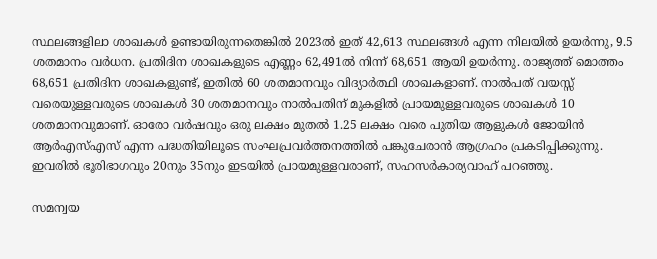സ്ഥലങ്ങളിലാ ശാഖകള്‍ ഉണ്ടായിരുന്നതെങ്കില്‍ 2023ല്‍ ഇത് 42,613 സ്ഥലങ്ങള്‍ എന്ന നിലയില്‍ ഉയര്‍ന്നു, 9.5 ശതമാനം വര്‍ധന. പ്രതിദിന ശാഖകളുടെ എണ്ണം 62,491ല്‍ നിന്ന് 68,651 ആയി ഉയര്‍ന്നു. രാജ്യത്ത് മൊത്തം 68,651 പ്രതിദിന ശാഖകളുണ്ട്, ഇതില്‍ 60 ശതമാനവും വിദ്യാര്‍ത്ഥി ശാഖകളാണ്. നാല്‍പത് വയസ്സ് വരെയുള്ളവരുടെ ശാഖകള്‍ 30 ശതമാനവും നാല്‍പതിന് മുകളില്‍ പ്രായമുള്ളവരുടെ ശാഖകള്‍ 10 ശതമാനവുമാണ്. ഓരോ വര്‍ഷവും ഒരു ലക്ഷം മുതല്‍ 1.25 ലക്ഷം വരെ പുതിയ ആളുകള്‍ ജോയിന്‍ ആര്‍എസ്എസ് എന്ന പദ്ധതിയിലൂടെ സംഘപ്രവര്‍ത്തനത്തില്‍ പങ്കുചേരാന്‍ ആഗ്രഹം പ്രകടിപ്പിക്കുന്നു. ഇവരില്‍ ഭൂരിഭാഗവും 20നും 35നും ഇടയില്‍ പ്രായമുള്ളവരാണ്, സഹസര്‍കാര്യവാഹ് പറഞ്ഞു.

സമന്വയ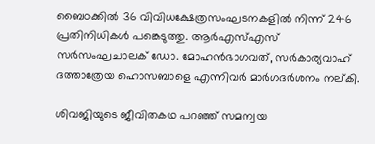ബൈഠക്കില്‍ 36 വിവിധക്ഷേത്രസംഘടനകളില്‍ നിന്ന് 246 പ്രതിനിധികള്‍ പങ്കെടുത്തു. ആര്‍എസ്എസ് സര്‍സംഘചാലക് ഡോ. മോഹന്‍ഭാഗവത്, സര്‍കാര്യവാഹ് ദത്താത്രേയ ഹൊസബാളെ എന്നിവര്‍ മാര്‍ഗദര്‍ശനം നല്കി.

ശിവജിയുടെ ജീവിതകഥ പറഞ്ഞ് സമന്വയ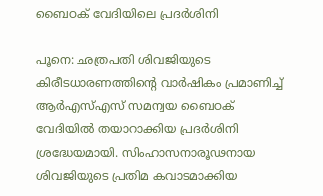ബൈഠക് വേദിയിലെ പ്രദര്‍ശിനി

പൂനെ: ഛത്രപതി ശിവജിയുടെ കിരീടധാരണത്തിന്റെ വാര്‍ഷികം പ്രമാണിച്ച് ആര്‍എസ്എസ് സമന്വയ ബൈഠക് വേദിയില്‍ തയാറാക്കിയ പ്രദര്‍ശിനി ശ്രദ്ധേയമായി. സിംഹാസനാരൂഢനായ ശിവജിയുടെ പ്രതിമ കവാടമാക്കിയ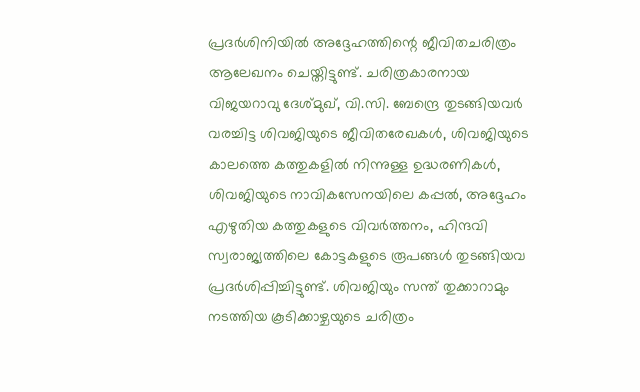പ്രദര്‍ശിനിയില്‍ അദ്ദേഹത്തിന്റെ ജീവിതചരിത്രം ആലേഖനം ചെയ്തിട്ടുണ്ട്. ചരിത്രകാരനായ വിജയറാവു ദേശ്മുഖ്, വി.സി. ബേന്ദ്രെ തുടങ്ങിയവര്‍ വരച്ചിട്ട ശിവജിയുടെ ജീവിതരേഖകള്‍, ശിവജിയുടെ കാലത്തെ കത്തുകളില്‍ നിന്നുള്ള ഉദ്ധരണികള്‍, ശിവജിയുടെ നാവികസേനയിലെ കപ്പല്‍, അദ്ദേഹം എഴുതിയ കത്തുകളുടെ വിവര്‍ത്തനം, ഹിന്ദവി സ്വരാജ്യത്തിലെ കോട്ടകളുടെ രൂപങ്ങള്‍ തുടങ്ങിയവ പ്രദര്‍ശിപ്പിച്ചിട്ടുണ്ട്. ശിവജിയും സന്ത് തുക്കാറാമും നടത്തിയ കൂടിക്കാഴ്ചയുടെ ചരിത്രം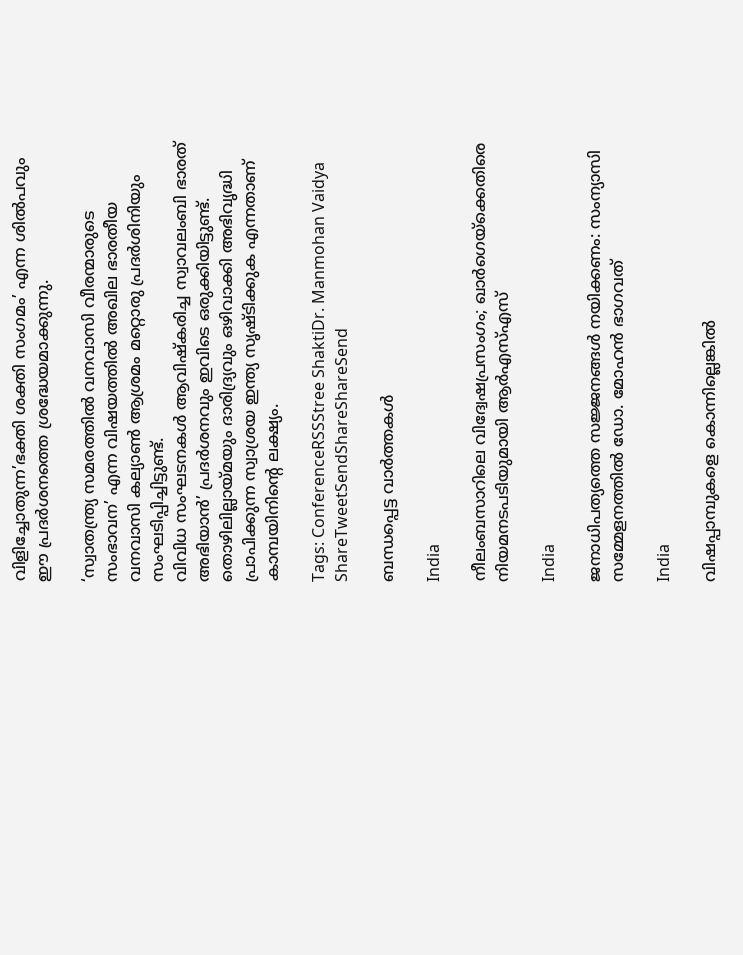വിളിച്ചോതുന്ന’ഭക്തി ശക്തി സംഗമം’ എന്ന ശില്‍പവും ഈ പ്രദര്‍ശനത്തെ ശ്രദ്ധേയമാക്കുന്നു.

‘സ്വാതന്ത്ര്യ സമരത്തില്‍ വനവാസി വീരന്മാരുടെ സംഭാവന’ എന്ന വിഷയത്തില്‍ അഖില ഭാരതീയ വനവാസി കല്യാണ്‍ ആശ്രമം മറ്റൊരു പ്രദര്‍ശിനിയും സംഘടിപ്പിച്ചിട്ടുണ്ട്.
വിവിധ സംഘടനകള്‍ ആവിഷ്‌കരിച്ച സ്വാവലംബി ഭാരത് അഭിയാന്‍’ പ്രദര്‍ശനവും ഇവിടെ ഒരുക്കിയിട്ടുണ്ട്. തൊഴിലില്ലായ്‌മയും ദാരിദ്ര്യവും ഒഴിവാക്കി അഭിവൃദ്ധി പ്രാപിക്കുന്ന സ്വാശ്രയ ഇന്ത്യ സൃഷ്ടിക്കുക എന്നതാണ് കാമ്പയിനിന്റെ ലക്ഷ്യം.

Tags: ConferenceRSSStree ShaktiDr. Manmohan Vaidya
ShareTweetSendShareShareSend

ബന്ധപ്പെട്ട വാര്‍ത്തകള്‍

India

നീലംബസാറിലെ വിദ്വേഷപ്രസംഗം; ഖാര്‍ഗെയ്‌ക്കെതിരെ നിയമനടപടിയുമായി ആര്‍എസ്എസ്

India

ജനാധിപത്യത്തെ സജ്ജനങ്ങള്‍ നയിക്കണം: സംന്യാസി സമ്മേളനത്തില്‍ ഡോ. മോഹന്‍ ഭാഗവത്

India

വിഷപ്പാമ്പുകളെ കൊന്നില്ലെങ്കിൽ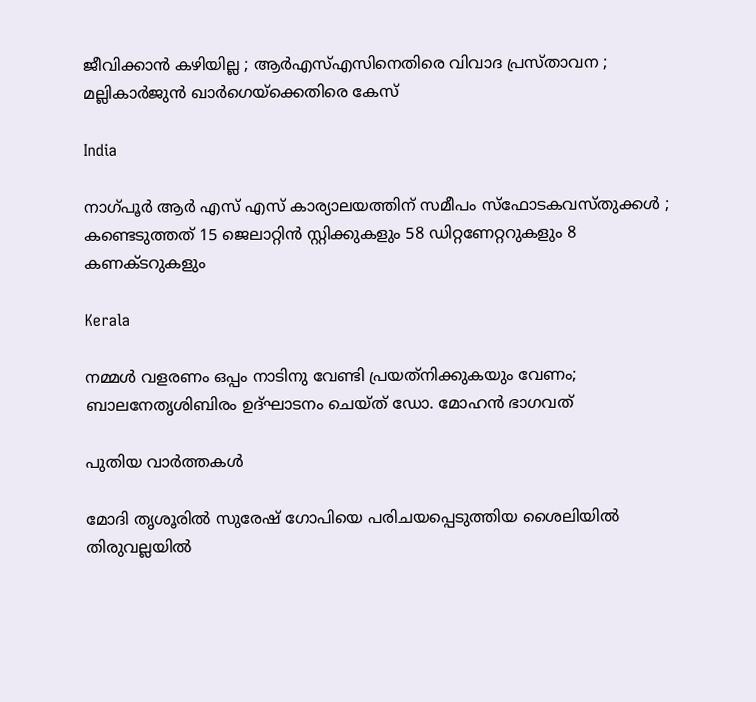ജീവിക്കാൻ കഴിയില്ല ; ആർ‌എസ്‌എസിനെതിരെ വിവാദ പ്രസ്താവന ; മല്ലികാർജുൻ ഖാർഗെയ്‌ക്കെതിരെ കേസ്

India

നാഗ്പൂർ ആർ എസ് എസ് കാര്യാലയത്തിന് സമീപം സ്ഫോടകവസ്തുക്കൾ ; കണ്ടെടുത്തത് 15 ജെലാറ്റിൻ സ്റ്റിക്കുകളും 58 ഡിറ്റണേറ്ററുകളും 8 കണക്ടറുകളും

Kerala

നമ്മള്‍ വളരണം ഒപ്പം നാടിനു വേണ്ടി പ്രയത്‌നിക്കുകയും വേണം; ബാലനേതൃശിബിരം ഉദ്ഘാടനം ചെയ്ത് ഡോ. മോഹന്‍ ഭാഗവത്

പുതിയ വാര്‍ത്തകള്‍

മോദി തൃശൂരില്‍ സുരേഷ് ഗോപിയെ പരിചയപ്പെടുത്തിയ ശൈലിയില്‍ തിരുവല്ലയില്‍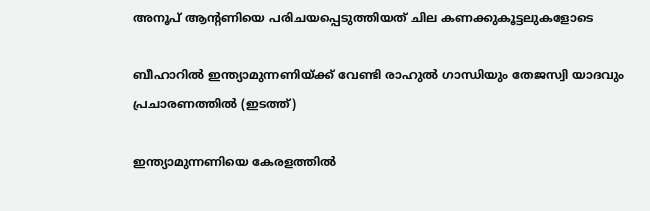അനൂപ് ആന്‍റണിയെ പരിചയപ്പെടുത്തിയത് ചില കണക്കുകൂട്ടലുകളോടെ

ബീഹാറില്‍ ഇന്ത്യാമുന്നണിയ്ക്ക് വേണ്ടി രാഹുല്‍ ഗാന്ധിയും തേജസ്വി യാദവും പ്രചാരണത്തില്‍ (ഇടത്ത്)

ഇന്ത്യാമുന്നണിയെ കേരളത്തില്‍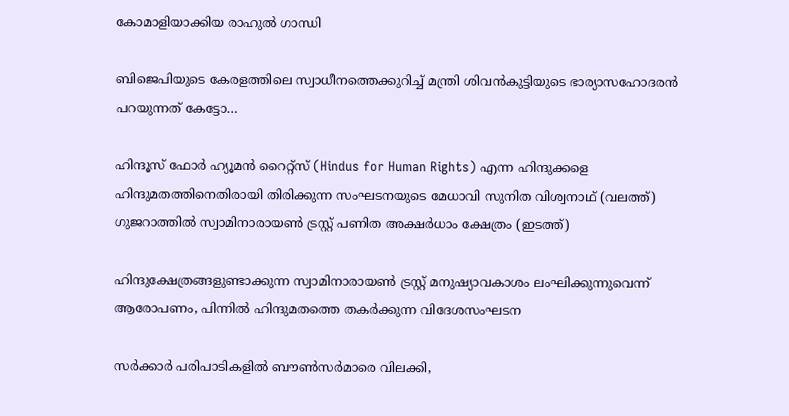കോമാളിയാക്കിയ രാഹുല്‍ ഗാന്ധി

ബിജെപിയുടെ കേരളത്തിലെ സ്വാധീനത്തെക്കുറിച്ച് മന്ത്രി ശിവന്‍കുട്ടിയുടെ ഭാര്യാസഹോദരന്‍ പറയുന്നത് കേട്ടോ…

ഹിന്ദൂസ് ഫോര്‍ ഹ്യൂമന്‍ റൈറ്റ്സ് (Hindus for Human Rights) എന്ന ഹിന്ദുക്കളെ ഹിന്ദുമതത്തിനെതിരായി തിരിക്കുന്ന സംഘടനയുടെ മേധാവി സുനിത വിശ്വനാഥ് (വലത്ത്) ഗുജറാത്തില്‍ സ്വാമിനാരായണ്‍ ട്രസ്റ്റ് പണിത അക്ഷര്‍ധാം ക്ഷേത്രം (ഇടത്ത്)

ഹിന്ദുക്ഷേത്രങ്ങളുണ്ടാക്കുന്ന സ്വാമിനാരായണ്‍ ട്രസ്റ്റ് മനുഷ്യാവകാശം ലംഘിക്കുന്നുവെന്ന് ആരോപണം, പിന്നില്‍ ഹിന്ദുമതത്തെ തകര്‍ക്കുന്ന വിദേശസംഘടന

സര്‍ക്കാര്‍ പരിപാടികളില്‍ ബൗണ്‍സര്‍മാരെ വിലക്കി,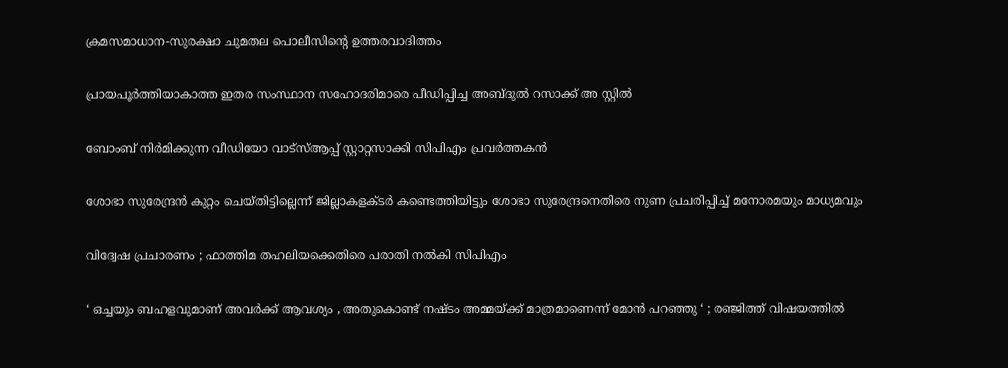ക്രമസമാധാന-സുരക്ഷാ ചുമതല പൊലീസിന്റെ ഉത്തരവാദിത്തം

പ്രായപൂര്‍ത്തിയാകാത്ത ഇതര സംസ്ഥാന സഹോദരിമാരെ പീഡിപ്പിച്ച അബ്ദുല്‍ റസാക്ക് അ സ്റ്റില്‍

ബോംബ് നിര്‍മിക്കുന്ന വീഡിയോ വാട്‌സ്ആപ്പ് സ്റ്റാറ്റസാക്കി സിപിഎം പ്രവര്‍ത്തകന്‍

ശോഭാ സുരേന്ദ്രന്‍ കുറ്റം ചെയ്തിട്ടില്ലെന്ന് ജില്ലാകളക്ടര്‍ കണ്ടെത്തിയിട്ടും ശോഭാ സുരേന്ദ്രനെതിരെ നുണ പ്രചരിപ്പിച്ച് മനോരമയും മാധ്യമവും

വിദ്വേഷ പ്രചാരണം ; ഫാത്തിമ തഹലിയക്കെതിരെ പരാതി നല്‍കി സിപിഎം

‘ ഒച്ചയും ബഹളവുമാണ് അവർക്ക് ആവശ്യം , അതുകൊണ്ട് നഷ്ടം അമ്മയ്‌ക്ക് മാത്രമാണെന്ന് മോൻ പറഞ്ഞു ‘ ; രഞ്ജിത്ത് വിഷയത്തിൽ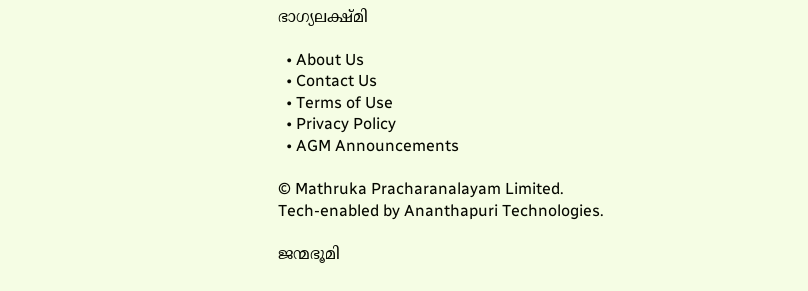ഭാഗ്യലക്ഷ്മി

  • About Us
  • Contact Us
  • Terms of Use
  • Privacy Policy
  • AGM Announcements

© Mathruka Pracharanalayam Limited.
Tech-enabled by Ananthapuri Technologies.

ജന്മഭൂമി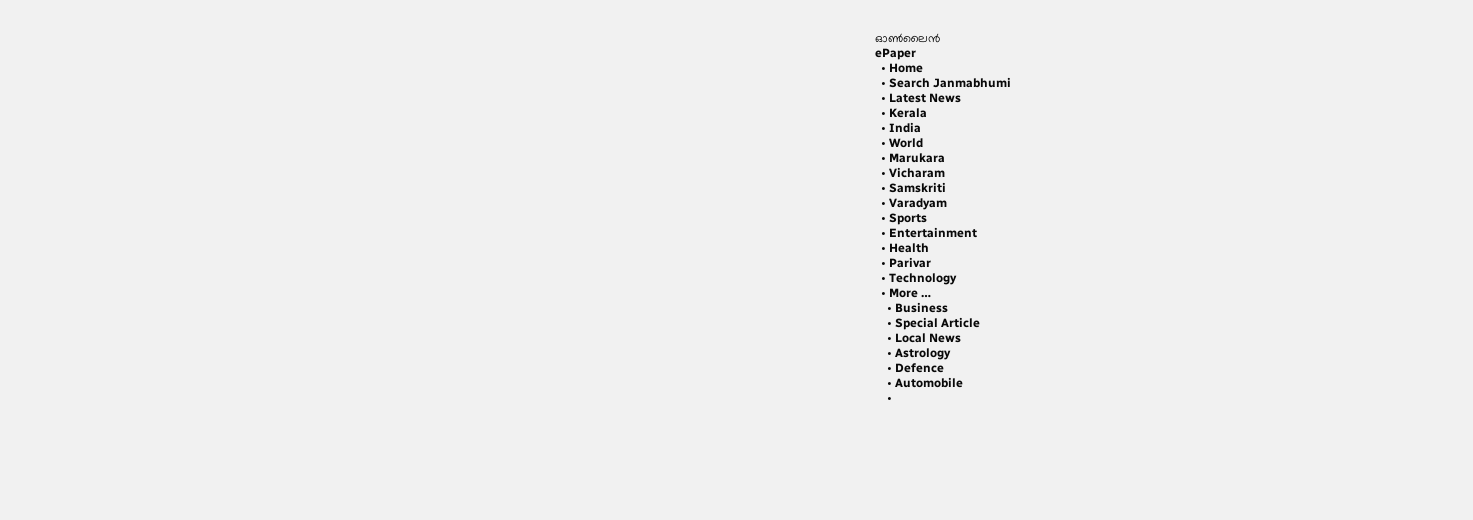ഓണ്‍ലൈന്‍
ePaper
  • Home
  • Search Janmabhumi
  • Latest News
  • Kerala
  • India
  • World
  • Marukara
  • Vicharam
  • Samskriti
  • Varadyam
  • Sports
  • Entertainment
  • Health
  • Parivar
  • Technology
  • More …
    • Business
    • Special Article
    • Local News
    • Astrology
    • Defence
    • Automobile
    •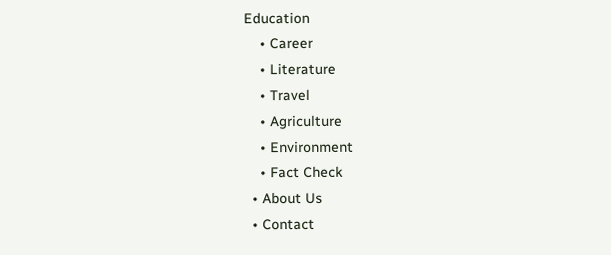Education
    • Career
    • Literature
    • Travel
    • Agriculture
    • Environment
    • Fact Check
  • About Us
  • Contact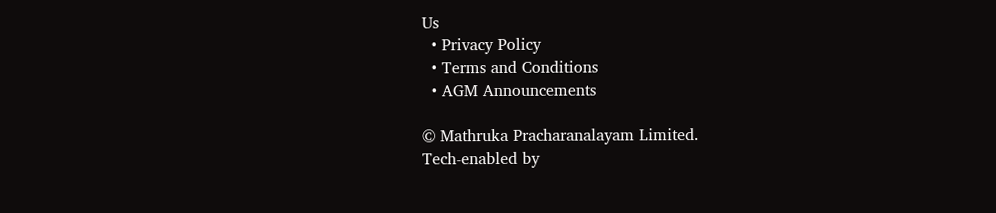Us
  • Privacy Policy
  • Terms and Conditions
  • AGM Announcements

© Mathruka Pracharanalayam Limited.
Tech-enabled by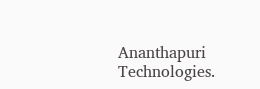Ananthapuri Technologies.